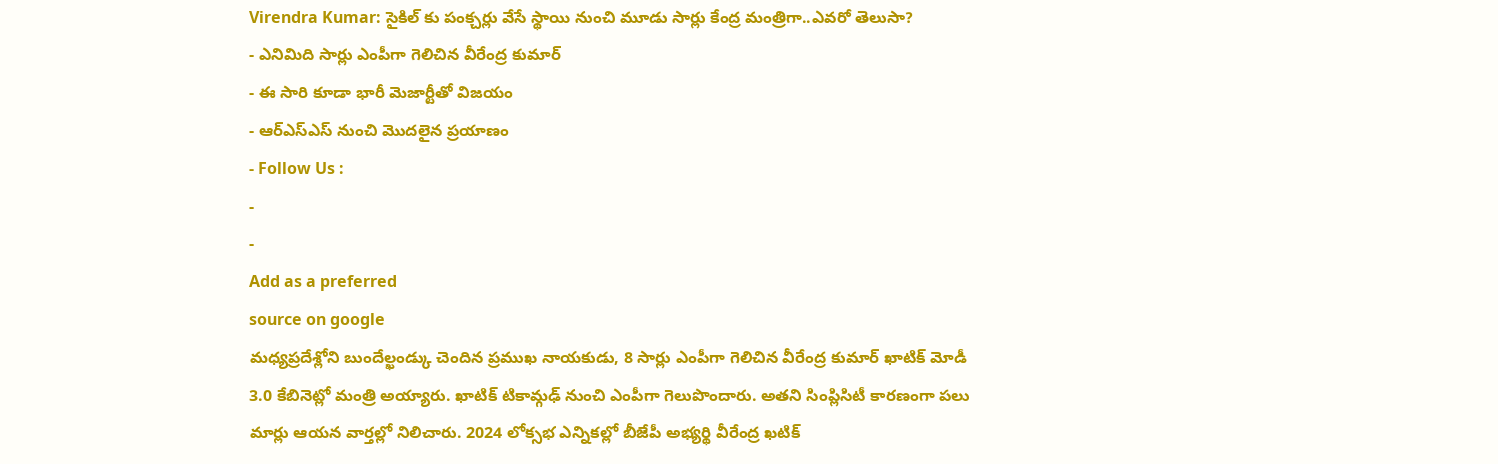Virendra Kumar: సైకిల్ కు పంక్చర్లు వేసే స్థాయి నుంచి మూడు సార్లు కేంద్ర మంత్రిగా..ఎవరో తెలుసా?
- ఎనిమిది సార్లు ఎంపీగా గెలిచిన వీరేంద్ర కుమార్
- ఈ సారి కూడా భారీ మెజార్టీతో విజయం
- ఆర్ఎస్ఎస్ నుంచి మొదలైన ప్రయాణం
- Follow Us :
-
-
Add as a preferred
source on google
మధ్యప్రదేశ్లోని బుందేల్ఖండ్కు చెందిన ప్రముఖ నాయకుడు, 8 సార్లు ఎంపీగా గెలిచిన వీరేంద్ర కుమార్ ఖాటిక్ మోడీ 3.0 కేబినెట్లో మంత్రి అయ్యారు. ఖాటిక్ టికామ్గఢ్ నుంచి ఎంపీగా గెలుపొందారు. అతని సింప్లిసిటీ కారణంగా పలు మార్లు ఆయన వార్తల్లో నిలిచారు. 2024 లోక్సభ ఎన్నికల్లో బీజేపీ అభ్యర్థి వీరేంద్ర ఖటిక్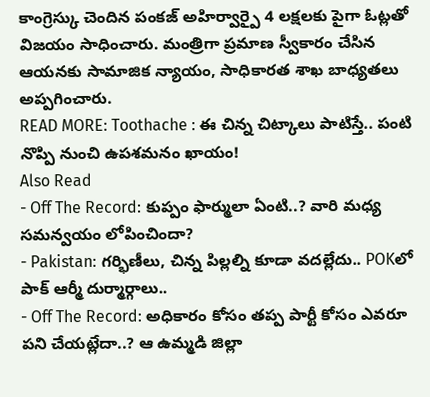కాంగ్రెస్కు చెందిన పంకజ్ అహిర్వార్పై 4 లక్షలకు పైగా ఓట్లతో విజయం సాధించారు. మంత్రిగా ప్రమాణ స్వీకారం చేసిన ఆయనకు సామాజిక న్యాయం, సాధికారత శాఖ బాధ్యతలు అప్పగించారు.
READ MORE: Toothache : ఈ చిన్న చిట్కాలు పాటిస్తే.. పంటి నొప్పి నుంచి ఉపశమనం ఖాయం!
Also Read
- Off The Record: కుప్పం ఫార్ములా ఏంటి..? వారి మధ్య సమన్వయం లోపించిందా?
- Pakistan: గర్భిణీలు, చిన్న పిల్లల్ని కూడా వదల్లేదు.. POKలో పాక్ ఆర్మీ దుర్మార్గాలు..
- Off The Record: అధికారం కోసం తప్ప పార్టీ కోసం ఎవరూ పని చేయట్లేదా..? ఆ ఉమ్మడి జిల్లా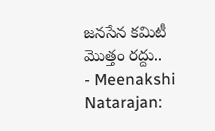జనసేన కమిటీ మొత్తం రద్దు..
- Meenakshi Natarajan: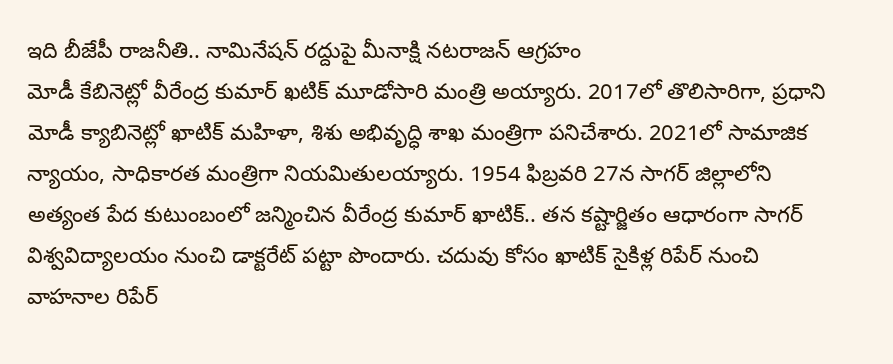ఇది బీజేపీ రాజనీతి.. నామినేషన్ రద్దుపై మీనాక్షి నటరాజన్ ఆగ్రహం
మోడీ కేబినెట్లో వీరేంద్ర కుమార్ ఖటిక్ మూడోసారి మంత్రి అయ్యారు. 2017లో తొలిసారిగా, ప్రధాని మోడీ క్యాబినెట్లో ఖాటిక్ మహిళా, శిశు అభివృద్ధి శాఖ మంత్రిగా పనిచేశారు. 2021లో సామాజిక న్యాయం, సాధికారత మంత్రిగా నియమితులయ్యారు. 1954 ఫిబ్రవరి 27న సాగర్ జిల్లాలోని అత్యంత పేద కుటుంబంలో జన్మించిన వీరేంద్ర కుమార్ ఖాటిక్.. తన కష్టార్జితం ఆధారంగా సాగర్ విశ్వవిద్యాలయం నుంచి డాక్టరేట్ పట్టా పొందారు. చదువు కోసం ఖాటిక్ సైకిళ్ల రిపేర్ నుంచి వాహనాల రిపేర్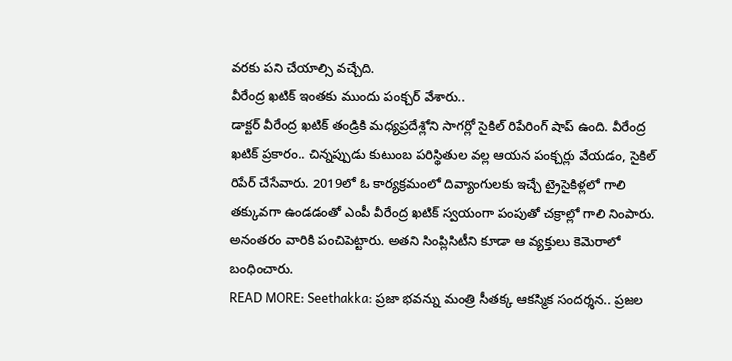వరకు పని చేయాల్సి వచ్చేది.
వీరేంద్ర ఖటిక్ ఇంతకు ముందు పంక్చర్ వేశారు..
డాక్టర్ వీరేంద్ర ఖటిక్ తండ్రికి మధ్యప్రదేశ్లోని సాగర్లో సైకిల్ రిపేరింగ్ షాప్ ఉంది. వీరేంద్ర ఖటిక్ ప్రకారం.. చిన్నప్పుడు కుటుంబ పరిస్థితుల వల్ల ఆయన పంక్చర్లు వేయడం, సైకిల్ రిపేర్ చేసేవారు. 2019లో ఓ కార్యక్రమంలో దివ్యాంగులకు ఇచ్చే ట్రైసైకిళ్లలో గాలి తక్కువగా ఉండడంతో ఎంపీ వీరేంద్ర ఖటిక్ స్వయంగా పంపుతో చక్రాల్లో గాలి నింపారు. అనంతరం వారికి పంచిపెట్టారు. అతని సింప్లిసిటీని కూడా ఆ వ్యక్తులు కెమెరాలో బంధించారు.
READ MORE: Seethakka: ప్రజా భవన్ను మంత్రి సీతక్క ఆకస్మిక సందర్శన.. ప్రజల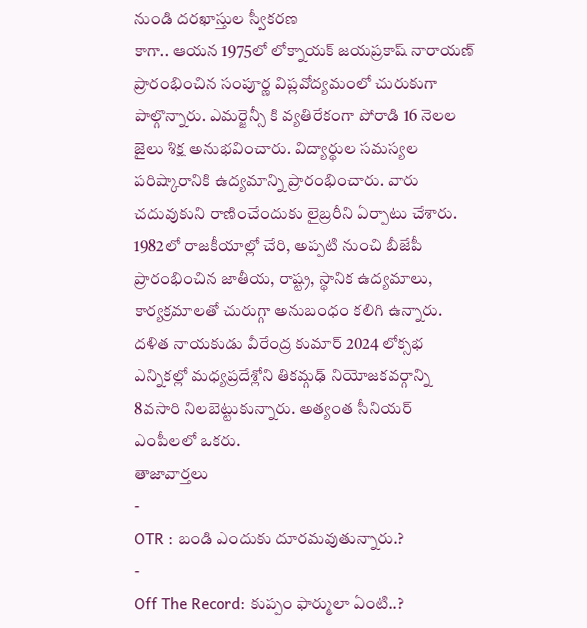నుండి దరఖాస్తుల స్వీకరణ
కాగా.. ఆయన 1975లో లోక్నాయక్ జయప్రకాష్ నారాయణ్ ప్రారంభించిన సంపూర్ణ విప్లవోద్యమంలో చురుకుగా పాల్గొన్నారు. ఎమర్జెన్సీ కి వ్యతిరేకంగా పోరాడి 16 నెలల జైలు శిక్ష అనుభవించారు. విద్యార్థుల సమస్యల పరిష్కారానికి ఉద్యమాన్ని ప్రారంభించారు. వారు చదువుకుని రాణించేందుకు లైబ్రరీని ఏర్పాటు చేశారు. 1982లో రాజకీయాల్లో చేరి, అప్పటి నుంచి బీజేపీ ప్రారంభించిన జాతీయ, రాష్ట్ర, స్థానిక ఉద్యమాలు, కార్యక్రమాలతో చురుగ్గా అనుబంధం కలిగి ఉన్నారు. దళిత నాయకుడు వీరేంద్ర కుమార్ 2024 లోక్సభ ఎన్నికల్లో మధ్యప్రదేశ్లోని తికమ్గఢ్ నియోజకవర్గాన్ని 8వసారి నిలబెట్టుకున్నారు. అత్యంత సీనియర్ ఎంపీలలో ఒకరు.
తాజావార్తలు
-
OTR : బండి ఎందుకు దూరమవుతున్నారు.?
-
Off The Record: కుప్పం ఫార్ములా ఏంటి..?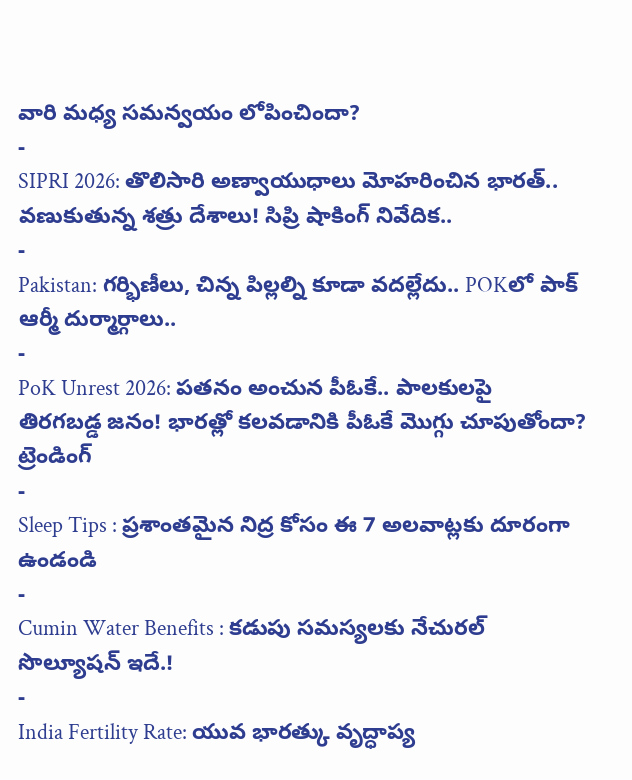వారి మధ్య సమన్వయం లోపించిందా?
-
SIPRI 2026: తొలిసారి అణ్వాయుధాలు మోహరించిన భారత్.. వణుకుతున్న శత్రు దేశాలు! సిప్రి షాకింగ్ నివేదిక..
-
Pakistan: గర్భిణీలు, చిన్న పిల్లల్ని కూడా వదల్లేదు.. POKలో పాక్ ఆర్మీ దుర్మార్గాలు..
-
PoK Unrest 2026: పతనం అంచున పీఓకే.. పాలకులపై తిరగబడ్డ జనం! భారత్లో కలవడానికి పీఓకే మొగ్గు చూపుతోందా?
ట్రెండింగ్
-
Sleep Tips : ప్రశాంతమైన నిద్ర కోసం ఈ 7 అలవాట్లకు దూరంగా ఉండండి
-
Cumin Water Benefits : కడుపు సమస్యలకు నేచురల్ సొల్యూషన్ ఇదే.!
-
India Fertility Rate: యువ భారత్కు వృద్ధాప్య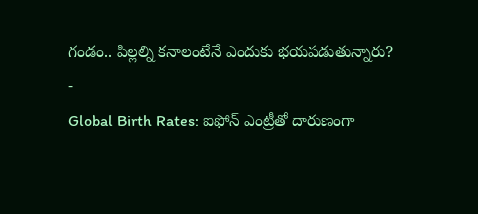గండం.. పిల్లల్ని కనాలంటేనే ఎందుకు భయపడుతున్నారు?
-
Global Birth Rates: ఐఫోన్ ఎంట్రీతో దారుణంగా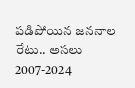పడిపోయిన జననాల రేటు.. అసలు 2007-2024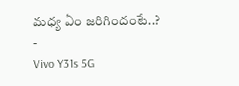మధ్య ఏం జరిగిందంటే..?
-
Vivo Y31s 5G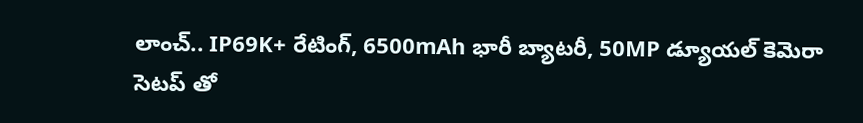లాంచ్.. IP69K+ రేటింగ్, 6500mAh భారీ బ్యాటరీ, 50MP డ్యూయల్ కెమెరా సెటప్ తో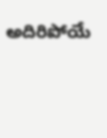అదిరిపోయే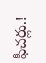ఫీచర్లు.!